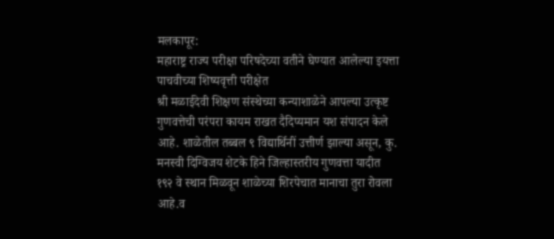मलकापूर:
महाराष्ट्र राज्य परीक्षा परिषदेच्या वतीने घेण्यात आलेल्या इयत्ता पाचवीच्या शिष्यवृत्ती परीक्षेत
श्री मळाईदेवी शिक्षण संस्थेच्या कन्याशाळेने आपल्या उत्कृष्ट गुणवत्तेची परंपरा कायम राखत दैदिप्यमान यश संपादन केले आहे. शाळेतील तब्बल ९ विद्यार्थिनीं उत्तीर्ण झाल्या असून, कु. मनस्वी दिग्विजय शेटके हिने जिल्हास्तरीय गुणवत्ता यादीत १९२ वे स्थान मिळवून शाळेच्या शिरपेचात मानाचा तुरा रोवला आहे.व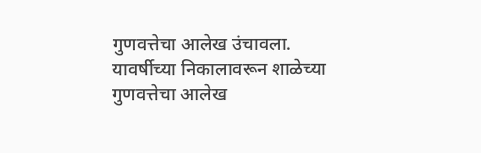गुणवत्तेचा आलेख उंचावला.
यावर्षीच्या निकालावरून शाळेच्या गुणवत्तेचा आलेख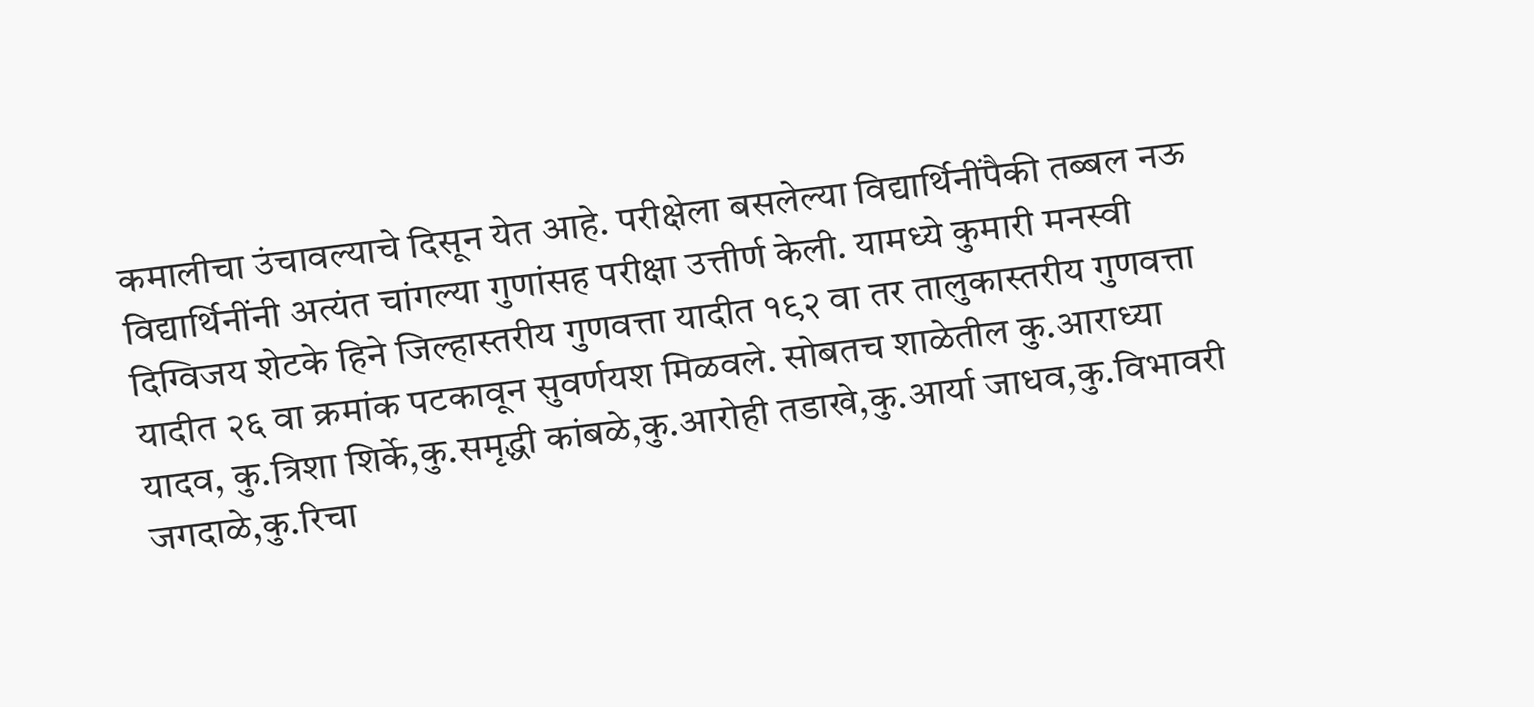कमालीचा उंचावल्याचे दिसून येत आहे. परीक्षेला बसलेल्या विद्यार्थिनींपैकी तब्बल नऊ विद्यार्थिनींनी अत्यंत चांगल्या गुणांसह परीक्षा उत्तीर्ण केली. यामध्ये कुमारी मनस्वी दिग्विजय शेटके हिने जिल्हास्तरीय गुणवत्ता यादीत १९२ वा तर तालुकास्तरीय गुणवत्ता यादीत २६ वा क्रमांक पटकावून सुवर्णयश मिळवले. सोबतच शाळेतील कु.आराध्या यादव, कु.त्रिशा शिर्के,कु.समृद्धी कांबळे,कु.आरोही तडाखे,कु.आर्या जाधव,कु.विभावरी जगदाळे,कु.रिचा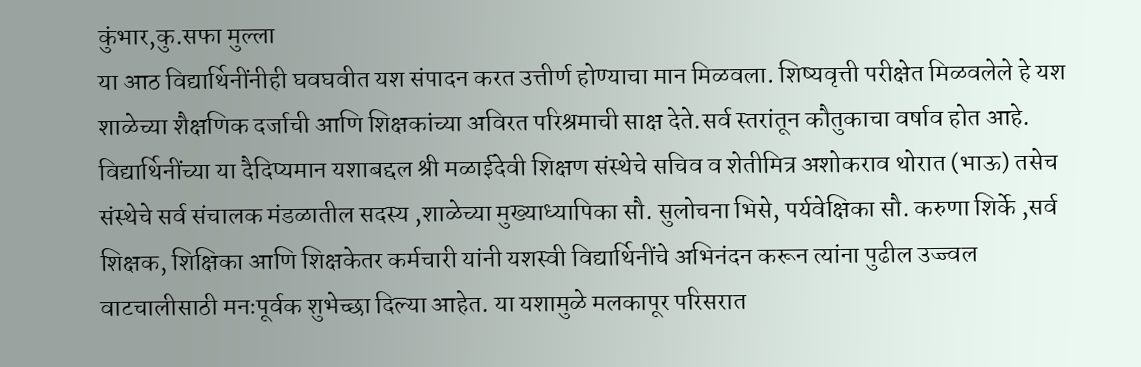कुंभार,कु.सफा मुल्ला
या आठ विद्यार्थिनींनीही घवघवीत यश संपादन करत उत्तीर्ण होण्याचा मान मिळवला. शिष्यवृत्ती परीक्षेत मिळवलेले हे यश शाळेच्या शैक्षणिक दर्जाची आणि शिक्षकांच्या अविरत परिश्रमाची साक्ष देते.सर्व स्तरांतून कौतुकाचा वर्षाव होत आहे.
विद्यार्थिनींच्या या दैदिप्यमान यशाबद्दल श्री मळाईदेवी शिक्षण संस्थेचे सचिव व शेतीमित्र अशोकराव थोरात (भाऊ) तसेच संस्थेचे सर्व संचालक मंडळातील सदस्य ,शाळेच्या मुख्याध्यापिका सौ. सुलोचना भिसे, पर्यवेक्षिका सौ. करुणा शिर्के ,सर्व शिक्षक, शिक्षिका आणि शिक्षकेतर कर्मचारी यांनी यशस्वी विद्यार्थिनींचे अभिनंदन करून त्यांना पुढील उज्ज्वल वाटचालीसाठी मनःपूर्वक शुभेच्छा दिल्या आहेत. या यशामुळे मलकापूर परिसरात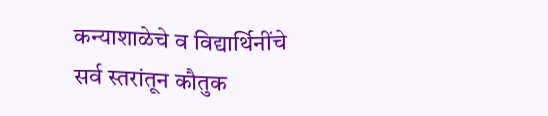कन्याशाळेचे व विद्यार्थिनींचे सर्व स्तरांतून कौतुक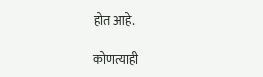होत आहे.

कोणत्याही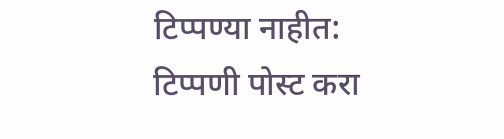टिप्पण्या नाहीत:
टिप्पणी पोस्ट करा